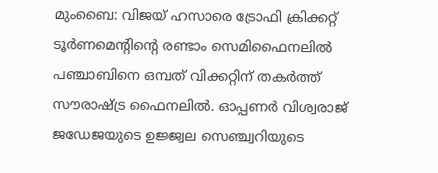മുംബൈ: വിജയ് ഹസാരെ ട്രോഫി ക്രിക്കറ്റ് ടൂർണമെന്റിന്റെ രണ്ടാം സെമിഫൈനലിൽ പഞ്ചാബിനെ ഒമ്പത് വിക്കറ്റിന് തകർത്ത് സൗരാഷ്ട്ര ഫൈനലിൽ. ഓപ്പണർ വിശ്വരാജ് ജഡേജയുടെ ഉജ്ജ്വല സെഞ്ച്വറിയുടെ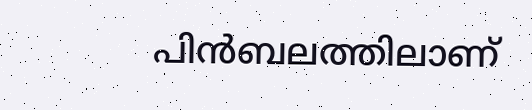പിൻബലത്തിലാണ്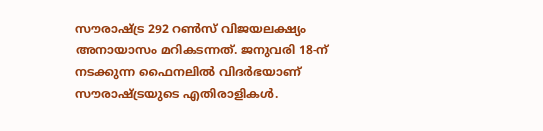സൗരാഷ്ട്ര 292 റൺസ് വിജയലക്ഷ്യം അനായാസം മറികടന്നത്. ജനുവരി 18-ന് നടക്കുന്ന ഫൈനലിൽ വിദർഭയാണ് സൗരാഷ്ട്രയുടെ എതിരാളികൾ.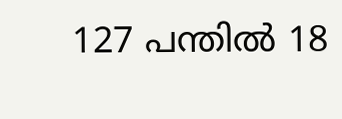127 പന്തിൽ 18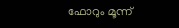ഫോറും മൂന്ന്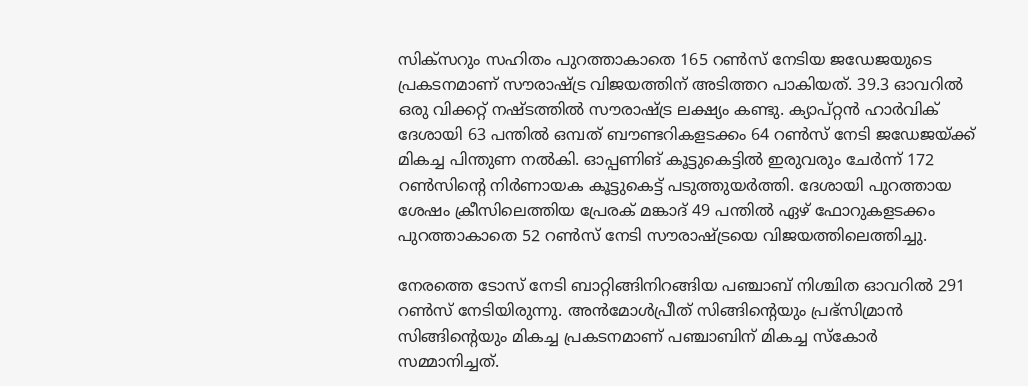സിക്സറും സഹിതം പുറത്താകാതെ 165 റൺസ് നേടിയ ജഡേജയുടെ പ്രകടനമാണ് സൗരാഷ്ട്ര വിജയത്തിന് അടിത്തറ പാകിയത്. 39.3 ഓവറിൽ ഒരു വിക്കറ്റ് നഷ്ടത്തിൽ സൗരാഷ്ട്ര ലക്ഷ്യം കണ്ടു. ക്യാപ്റ്റൻ ഹാർവിക് ദേശായി 63 പന്തിൽ ഒമ്പത് ബൗണ്ടറികളടക്കം 64 റൺസ് നേടി ജഡേജയ്ക്ക് മികച്ച പിന്തുണ നൽകി. ഓപ്പണിങ് കൂട്ടുകെട്ടിൽ ഇരുവരും ചേർന്ന് 172 റൺസിന്റെ നിർണായക കൂട്ടുകെട്ട് പടുത്തുയർത്തി. ദേശായി പുറത്തായ ശേഷം ക്രീസിലെത്തിയ പ്രേരക് മങ്കാദ് 49 പന്തിൽ ഏഴ് ഫോറുകളടക്കം പുറത്താകാതെ 52 റൺസ് നേടി സൗരാഷ്ട്രയെ വിജയത്തിലെത്തിച്ചു.

നേരത്തെ ടോസ് നേടി ബാറ്റിങ്ങിനിറങ്ങിയ പഞ്ചാബ് നിശ്ചിത ഓവറിൽ 291 റൺസ് നേടിയിരുന്നു. അൻമോൾപ്രീത് സിങ്ങിന്റെയും പ്രഭ്സിമ്രാൻ സിങ്ങിന്റെയും മികച്ച പ്രകടനമാണ് പഞ്ചാബിന് മികച്ച സ്കോർ സമ്മാനിച്ചത്.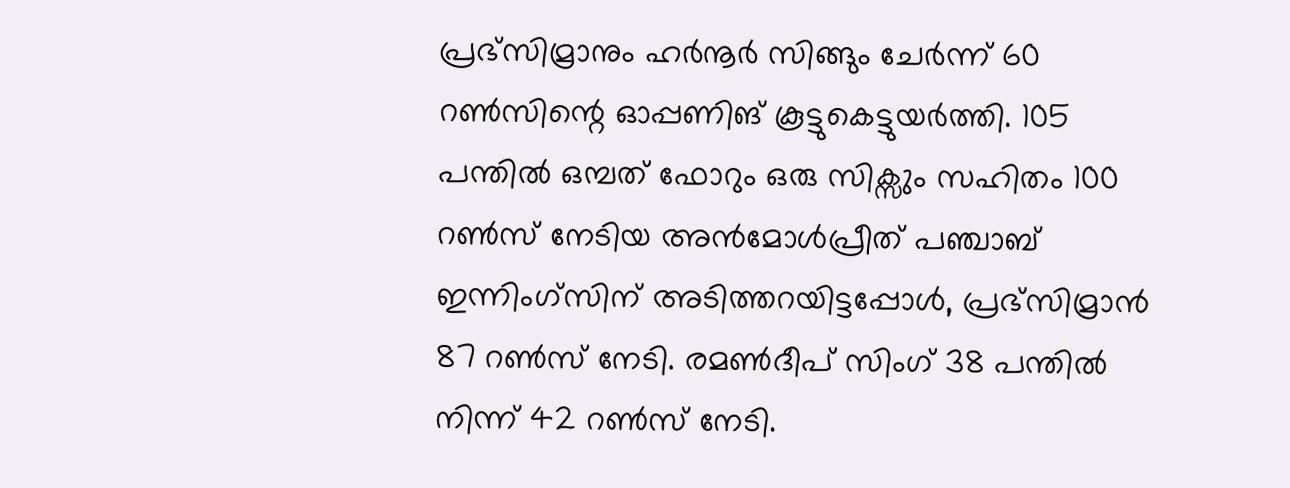പ്രഭ്സിമ്രാനും ഹർനൂർ സിങ്ങും ചേർന്ന് 60 റൺസിന്റെ ഓപ്പണിങ് കൂട്ടുകെട്ടുയർത്തി. 105 പന്തിൽ ഒമ്പത് ഫോറും ഒരു സിക്സും സഹിതം 100 റൺസ് നേടിയ അൻമോൾപ്രീത് പഞ്ചാബ് ഇന്നിംഗ്സിന് അടിത്തറയിട്ടപ്പോൾ, പ്രഭ്സിമ്രാൻ 87 റൺസ് നേടി. രമൺദീപ് സിംഗ് 38 പന്തിൽ നിന്ന് 42 റൺസ് നേടി.